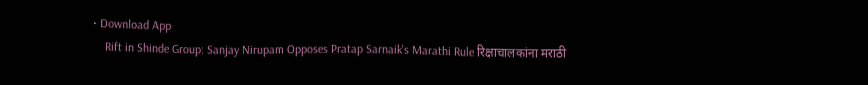• Download App
    Rift in Shinde Group: Sanjay Nirupam Opposes Pratap Sarnaik's Marathi Rule रिक्षाचालकांना मराठी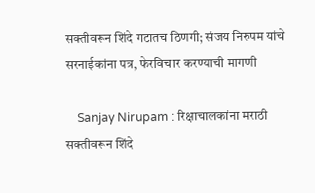सक्तीवरून शिंदे गटातच ठिणगी; संजय निरुपम यांचे सरनाईकांना पत्र, फेरविचार करण्याची मागणी

    Sanjay Nirupam : रिक्षाचालकांना मराठी सक्तीवरून शिंदे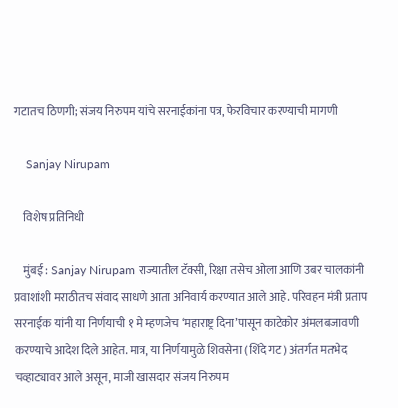गटातच ठिणगी; संजय निरुपम यांचे सरनाईकांना पत्र, फेरविचार करण्याची मागणी

    Sanjay Nirupam

    विशेष प्रतिनिधी

    मुंबई : Sanjay Nirupam राज्यातील टॅक्सी, रिक्षा तसेच ओला आणि उबर चालकांनी प्रवाशांशी मराठीतच संवाद साधणे आता अनिवार्य करण्यात आले आहे. परिवहन मंत्री प्रताप सरनाईक यांनी या निर्णयाची १ मे म्हणजेच ‘महाराष्ट्र दिना’पासून काटेकोर अंमलबजावणी करण्याचे आदेश दिले आहेत. मात्र, या निर्णयामुळे शिवसेना (शिंदे गट) अंतर्गत मतभेद चव्हाट्यावर आले असून, माजी खासदार संजय निरुपम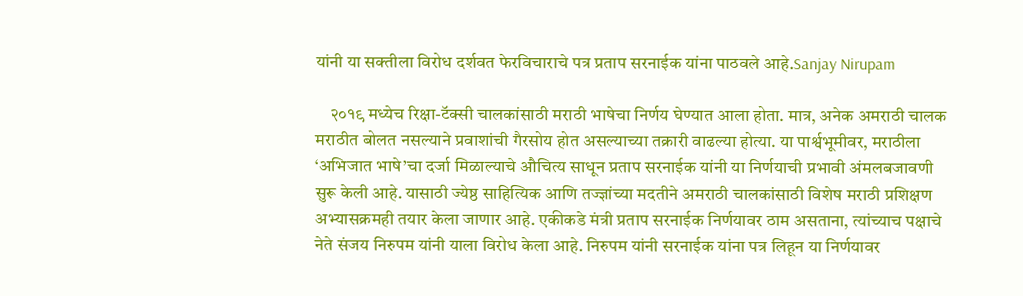यांनी या सक्तीला विरोध दर्शवत फेरविचाराचे पत्र प्रताप सरनाईक यांना पाठवले आहे.Sanjay Nirupam

    २०१९ मध्येच रिक्षा-टॅक्सी चालकांसाठी मराठी भाषेचा निर्णय घेण्यात आला होता. मात्र, अनेक अमराठी चालक मराठीत बोलत नसल्याने प्रवाशांची गैरसोय होत असल्याच्या तक्रारी वाढल्या होत्या. या पार्श्वभूमीवर, मराठीला ‘अभिजात भाषे’चा दर्जा मिळाल्याचे औचित्य साधून प्रताप सरनाईक यांनी या निर्णयाची प्रभावी अंमलबजावणी सुरू केली आहे. यासाठी ज्येष्ठ साहित्यिक आणि तज्ज्ञांच्या मदतीने अमराठी चालकांसाठी विशेष मराठी प्रशिक्षण अभ्यासक्रमही तयार केला जाणार आहे. एकीकडे मंत्री प्रताप सरनाईक निर्णयावर ठाम असताना, त्यांच्याच पक्षाचे नेते संजय निरुपम यांनी याला विरोध केला आहे. निरुपम यांनी सरनाईक यांना पत्र लिहून या निर्णयावर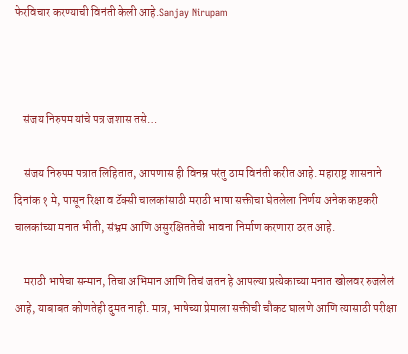फेरविचार करण्याची विनंती केली आहे.Sanjay Nirupam



    संजय निरुपम यांचे पत्र जशास तसे…

    संजय निरुपम पत्रात लिहितात, आपणास ही विनम्र परंतु ठाम विनंती करीत आहे. महाराष्ट्र शासनाने दिनांक १ मे, पासून रिक्षा व टॅक्सी चालकांसाठी मराठी भाषा सक्तीचा घेतलेला निर्णय अनेक कष्टकरी चालकांच्या मनात भीती, संभ्रम आणि असुरक्षिततेची भावना निर्माण करणारा ठरत आहे.

    मराठी भाषेचा सन्मान, तिचा अभिमान आणि तिचं जतन हे आपल्या प्रत्येकाच्या मनात खोलवर रुजलेलं आहे, याबाबत कोणतेही दुमत नाही. मात्र, भाषेच्या प्रेमाला सक्तीची चौकट घालणे आणि त्यासाठी परीक्षा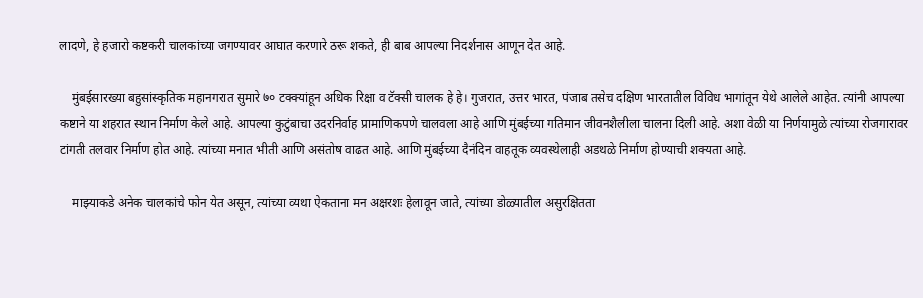लादणे, हे हजारो कष्टकरी चालकांच्या जगण्यावर आघात करणारे ठरू शकते, ही बाब आपल्या निदर्शनास आणून देत आहे.

    मुंबईसारख्या बहुसांस्कृतिक महानगरात सुमारे ७० टक्क्यांहून अधिक रिक्षा व टॅक्सी चालक हे हे। गुजरात, उत्तर भारत, पंजाब तसेच दक्षिण भारतातील विविध भागांतून येथे आलेले आहेत. त्यांनी आपल्या कष्टाने या शहरात स्थान निर्माण केले आहे. आपल्या कुटुंबाचा उदरनिर्वाह प्रामाणिकपणे चालवला आहे आणि मुंबईच्या गतिमान जीवनशैलीला चालना दिली आहे. अशा वेळी या निर्णयामुळे त्यांच्या रोजगारावर टांगती तलवार निर्माण होत आहे. त्यांच्या मनात भीती आणि असंतोष वाढत आहे. आणि मुंबईच्या दैनंदिन वाहतूक व्यवस्थेलाही अडथळे निर्माण होण्याची शक्यता आहे.

    माझ्याकडे अनेक चालकांचे फोन येत असून, त्यांच्या व्यथा ऐकताना मन अक्षरशः हेलावून जाते, त्यांच्या डोळ्यातील असुरक्षितता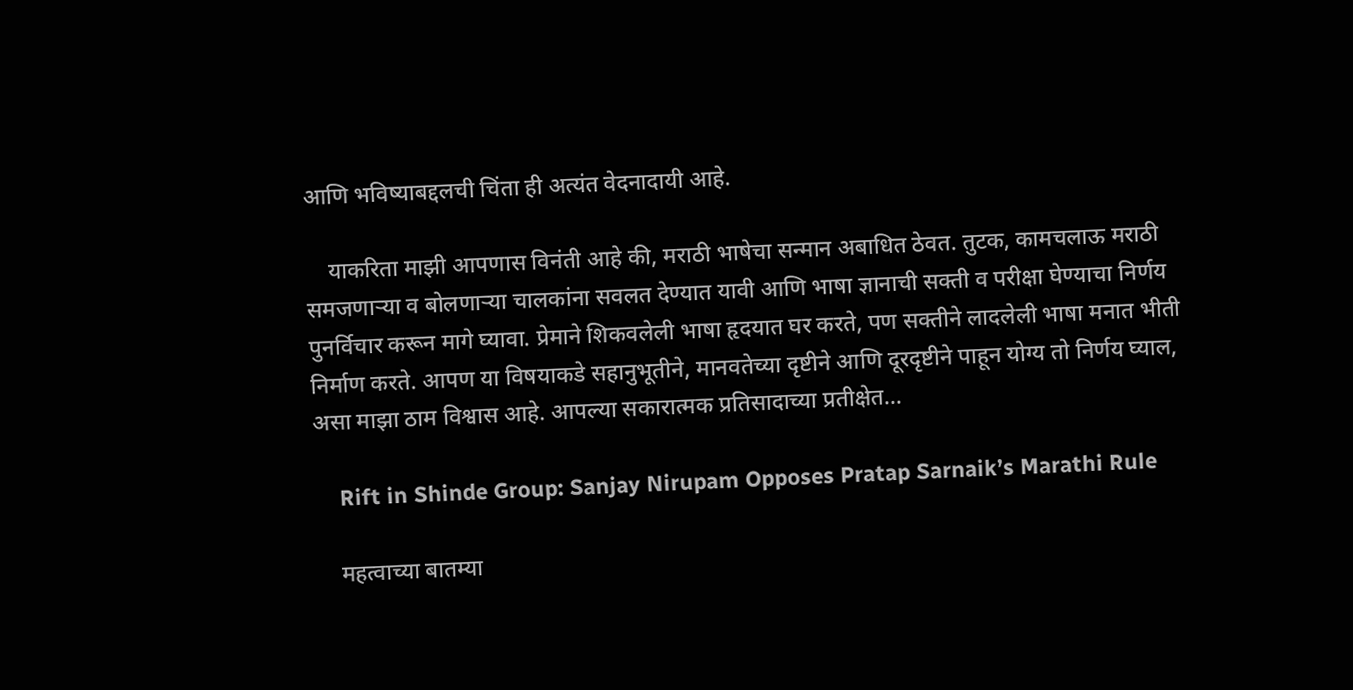आणि भविष्याबद्दलची चिंता ही अत्यंत वेदनादायी आहे.

    याकरिता माझी आपणास विनंती आहे की, मराठी भाषेचा सन्मान अबाधित ठेवत. तुटक, कामचलाऊ मराठी समजणाऱ्या व बोलणाऱ्या चालकांना सवलत देण्यात यावी आणि भाषा ज्ञानाची सक्ती व परीक्षा घेण्याचा निर्णय पुनर्विचार करून मागे घ्यावा. प्रेमाने शिकवलेली भाषा हृदयात घर करते, पण सक्तीने लादलेली भाषा मनात भीती निर्माण करते. आपण या विषयाकडे सहानुभूतीने, मानवतेच्या दृष्टीने आणि दूरदृष्टीने पाहून योग्य तो निर्णय घ्याल, असा माझा ठाम विश्वास आहे. आपल्या सकारात्मक प्रतिसादाच्या प्रतीक्षेत…

    Rift in Shinde Group: Sanjay Nirupam Opposes Pratap Sarnaik’s Marathi Rule

    महत्वाच्या बातम्या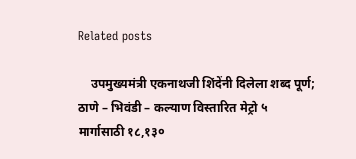Related posts

    उपमुख्यमंत्री एकनाथजी शिंदेंनी दिलेला शब्द पूर्ण; ठाणे – भिवंडी – कल्याण विस्तारित मेट्रो ५ मार्गासाठी १८,१३०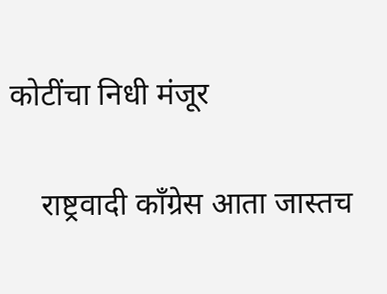कोटींचा निधी मंजूर

    राष्ट्रवादी काँग्रेस आता जास्तच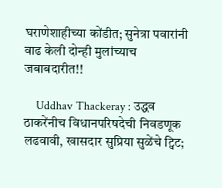घराणेशाहीच्या कोंडीत; सुनेत्रा पवारांनी वाढ केली दोन्ही मुलांच्याच जबाबदारीत!!

    Uddhav Thackeray : उद्धव ठाकरेंनीच विधानपरिषदेची निवडणूक लढवावी, खासदार सुप्रिया सुळेंचे ट्विट;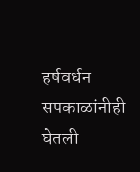हर्षवर्धन सपकाळांनीही घेतली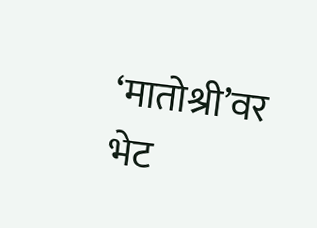‘मातोश्री’वर भेट